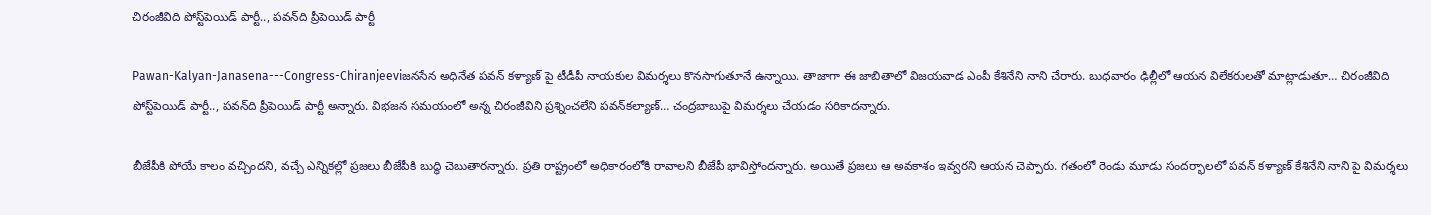చిరంజీవిది పోస్ట్‌పెయిడ్‌ పార్టీ.., పవన్‌ది ప్రీపెయిడ్‌ పార్టీ

Pawan-Kalyan-Janasena---Congress-Chiranjeeviజనసేన అధినేత పవన్ కళ్యాణ్ పై టీడీపీ నాయకుల విమర్శలు కొనసాగుతూనే ఉన్నాయి. తాజాగా ఈ జాబితాలో విజయవాడ ఎంపీ కేశినేని నాని చేరారు. బుధవారం ఢిల్లీలో ఆయన విలేకరులతో మాట్లాడుతూ… చిరంజీవిది పోస్ట్‌పెయిడ్‌ పార్టీ.., పవన్‌ది ప్రీపెయిడ్‌ పార్టీ అన్నారు. విభజన సమయంలో అన్న చిరంజీవిని ప్రశ్నించలేని పవన్‌కల్యాణ్… చంద్రబాబుపై విమర్శలు చేయడం సరికాదన్నారు.

బీజేపీకి పోయే కాలం వచ్చిందని, వచ్చే ఎన్నికల్లో ప్రజలు బీజేపీకి బుద్ధి చెబుతారన్నారు. ప్రతి రాష్ట్రంలో అధికారంలోకి రావాలని బీజేపీ భావిస్తోందన్నారు. అయితే ప్రజలు ఆ అవకాశం ఇవ్వరని ఆయన చెప్పారు. గతంలో రెండు మూడు సందర్భాలలో పవన్ కళ్యాణ్ కేశినేని నాని పై విమర్శలు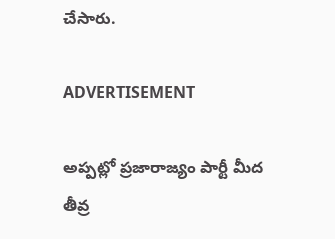చేసారు.

ADVERTISEMENT

అప్పట్లో ప్రజారాజ్యం పార్టీ మీద తీవ్ర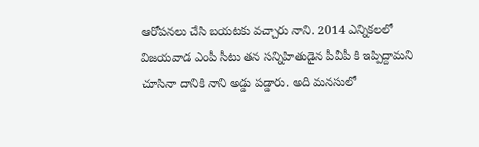ఆరోపనలు చేసి బయటకు వచ్చారు నాని. 2014 ఎన్నికలలో విజయవాడ ఎంపీ సీటు తన సన్నిహితుడైన పీవీపీ కి ఇప్పిద్దామని చూసినా దానికి నాని అడ్డు పడ్డారు. అది మనసులో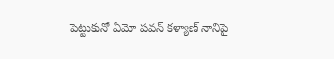పెట్టుకునో ఏమో పవన్ కళ్యాణ్ నానిపై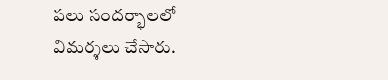పలు సందర్భాలలో విమర్శలు చేసారు.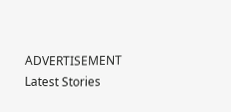ADVERTISEMENT
Latest Stories